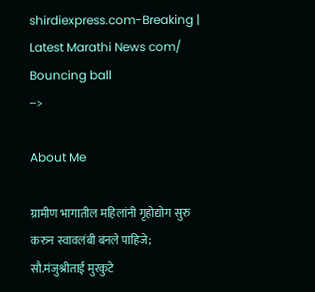shirdiexpress.com-Breaking | Latest Marathi News com/
Bouncing ball
-->

About Me

ग्रामीण भागातील महिलांनी गृहोद्योग सुरु करुन स्वावलंबी बनले पाहिजे; सौ.मंजुश्रीताई मुरकुटे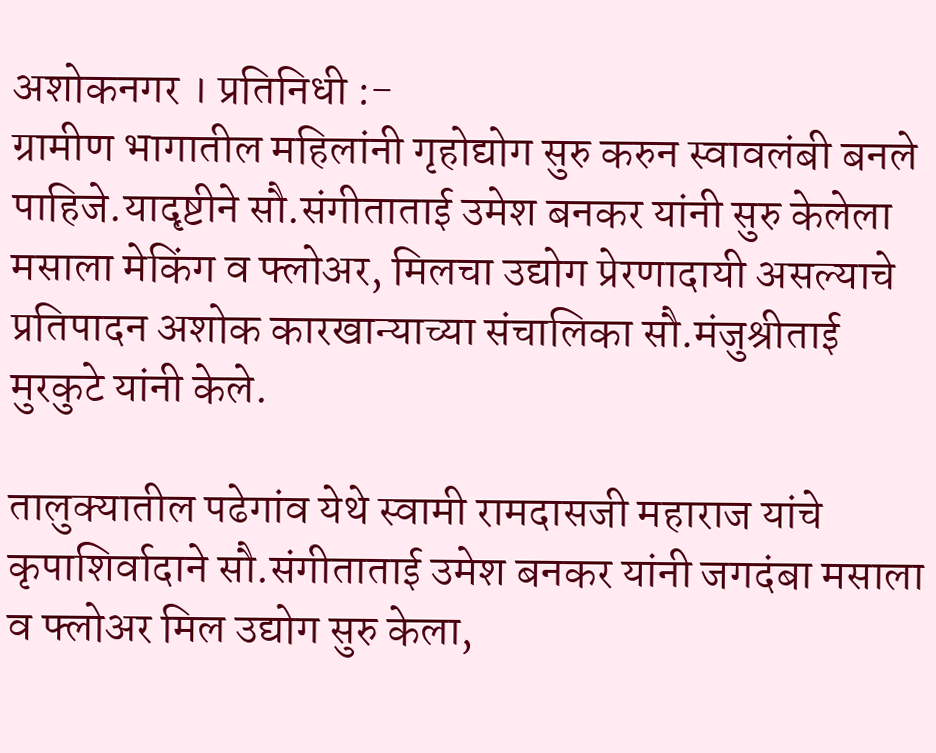अशोकनगर । प्रतिनिधी :-
ग्रामीण भागातील महिलांनी गृहोद्योग सुरु करुन स्वावलंबी बनले पाहिजे.यादृष्टीने सौ.संगीताताई उमेश बनकर यांनी सुरु केलेला मसाला मेकिंग व फ्लोअर, मिलचा उद्योग प्रेरणादायी असल्याचे प्रतिपादन अशोक कारखान्याच्या संचालिका सौ.मंजुश्रीताई मुरकुटे यांनी केले.

तालुक्यातील पढेगांव येथे स्वामी रामदासजी महाराज यांचे कृपाशिर्वादाने सौ.संगीताताई उमेश बनकर यांनी जगदंबा मसाला व फ्लोअर मिल उद्योग सुरु केला,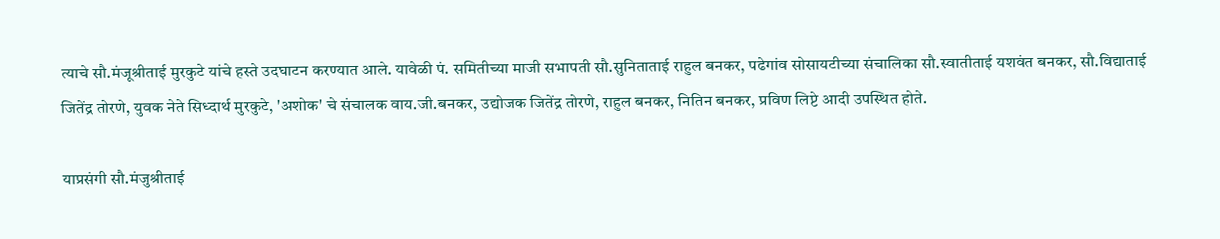त्याचे सौ.मंजूश्रीताई मुरकुटे यांचे हस्ते उदघाटन करण्यात आले. यावेळी पं. समितीच्या माजी सभापती सौ.सुनिताताई राहुल बनकर, पढेगांव सोसायटीच्या संचालिका सौ.स्वातीताई यशवंत बनकर, सौ.विद्याताई जितेंद्र तोरणे, युवक नेते सिध्दार्थ मुरकुटे, 'अशोक' चे संचालक वाय.जी.बनकर, उद्योजक जितेंद्र तोरणे, राहुल बनकर, नितिन बनकर, प्रविण लिप्टे आदी उपस्थित होते.

याप्रसंगी सौ.मंजुश्रीताई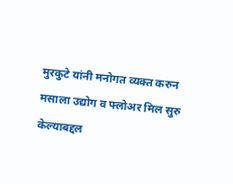मुरकुटे यांनी मनोगत व्यक्त करुन मसाला उद्योग व फ्लोअर मिल सुरु केल्याबद्दल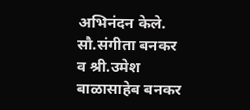अभिनंदन केले. सौ.संगीता बनकर व श्री.उमेश बाळासाहेब बनकर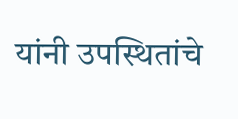यांनी उपस्थितांचे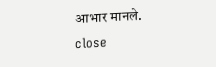आभार मानले.
close